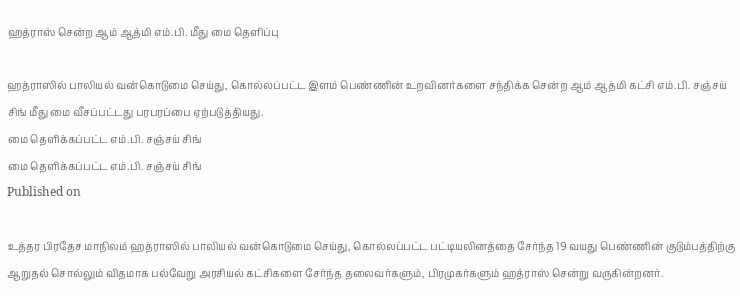ஹத்ராஸ் சென்ற ஆம் ஆத்மி எம்.பி. மீது மை தெளிப்பு

ஹத்ராஸில் பாலியல் வன்கொடுமை செய்து, கொல்லப்பட்ட இளம் பெண்ணின் உறவினர்களை சந்திக்க சென்ற ஆம் ஆத்மி கட்சி எம்.பி. சஞ்சய் சிங் மீது மை வீசப்பட்டது பரபரப்பை ஏற்படுத்தியது.
மை தெளிக்கப்பட்ட எம்.பி. சஞ்சய் சிங்
மை தெளிக்கப்பட்ட எம்.பி. சஞ்சய் சிங்
Published on

உத்தர பிரதேச மாநிலம் ஹத்ராஸில் பாலியல் வன்கொடுமை செய்து, கொல்லப்பட்ட பட்டியலினத்தை சேர்ந்த 19 வயது பெண்ணின் குடும்பத்திற்கு ஆறுதல் சொல்லும் விதமாக பல்வேறு அரசியல் கட்சிகளை சேர்ந்த தலைவர்களும், பிரமுகர்களும் ஹத்ராஸ் சென்று வருகின்றனர்.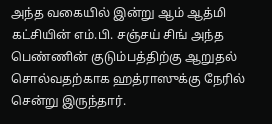அந்த வகையில் இன்று ஆம் ஆத்மி கட்சியின் எம்.பி. சஞ்சய் சிங் அந்த பெண்ணின் குடும்பத்திற்கு ஆறுதல் சொல்வதற்காக ஹத்ராஸுக்கு நேரில் சென்று இருந்தார்.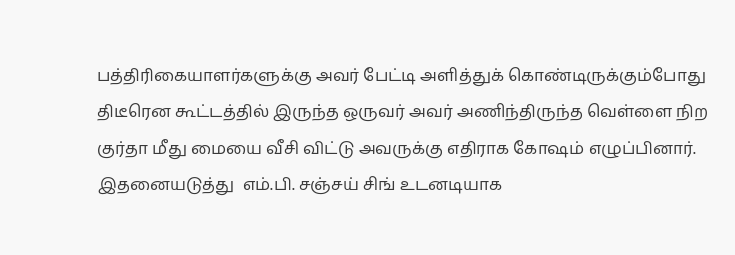பத்திரிகையாளர்களுக்கு அவர் பேட்டி அளித்துக் கொண்டிருக்கும்போது திடீரென கூட்டத்தில் இருந்த ஒருவர் அவர் அணிந்திருந்த வெள்ளை நிற குர்தா மீது மையை வீசி விட்டு அவருக்கு எதிராக கோஷம் எழுப்பினார். இதனையடுத்து  எம்.பி. சஞ்சய் சிங் உடனடியாக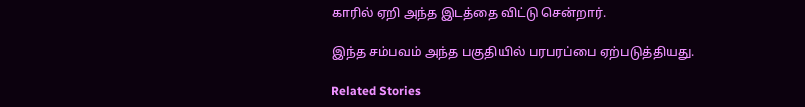காரில் ஏறி அந்த இடத்தை விட்டு சென்றார்.

இந்த சம்பவம் அந்த பகுதியில் பரபரப்பை ஏற்படுத்தியது.

Related Stories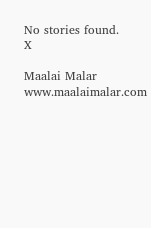No stories found.
X

Maalai Malar
www.maalaimalar.com